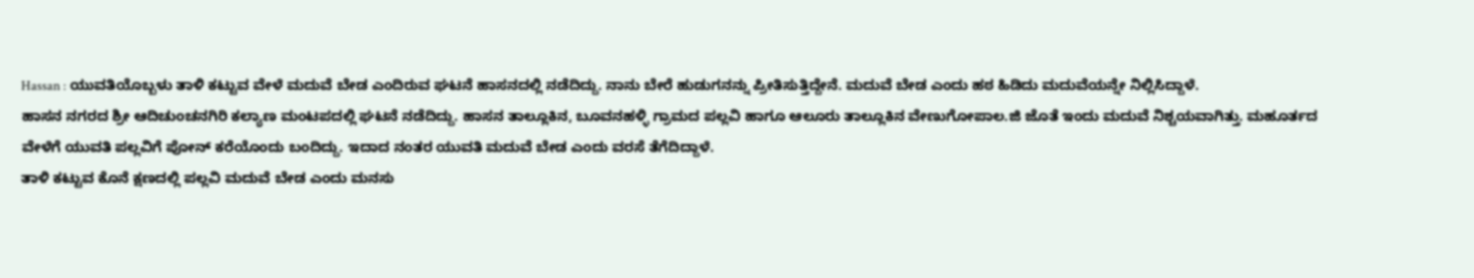Hassan : ಯುವತಿಯೊಬ್ಬಳು ತಾಳಿ ಕಟ್ಟುವ ವೇಳೆ ಮದುವೆ ಬೇಡ ಎಂದಿರುವ ಘಟನೆ ಹಾಸನದಲ್ಲಿ ನಡೆದಿದ್ದು. ನಾನು ಬೇರೆ ಹುಡುಗನನ್ನು ಪ್ರೀತಿಸುತ್ತಿದ್ದೇನೆ. ಮದುವೆ ಬೇಡ ಎಂದು ಹಠ ಹಿಡಿದು ಮದುವೆಯನ್ನೇ ನಿಲ್ಲಿಸಿದ್ದಾಳೆ.
ಹಾಸನ ನಗರದ ಶ್ರೀ ಆದಿಚುಂಚನಗಿರಿ ಕಲ್ಯಾಣ ಮಂಟಪದಲ್ಲಿ ಘಟನೆ ನಡೆದಿದ್ದು. ಹಾಸನ ತಾಲ್ಲೂಕಿನ, ಬೂವನಹಳ್ಳಿ ಗ್ರಾಮದ ಪಲ್ಲವಿ ಹಾಗೂ ಆಲೂರು ತಾಲ್ಲೂಕಿನ ವೇಣುಗೋಪಾಲ.ಜಿ ಜೊತೆ ಇಂದು ಮದುವೆ ನಿಶ್ಚಯವಾಗಿತ್ತು. ಮಹೂರ್ತದ ವೇಳೆಗೆ ಯುವತಿ ಪಲ್ಲವಿಗೆ ಪೋನ್ ಕರೆಯೊಂದು ಬಂದಿದ್ದು. ಇದಾದ ನಂತರ ಯುವತಿ ಮದುವೆ ಬೇಡ ಎಂದು ವರಸೆ ತೆಗೆದಿದ್ದಾಳೆ.
ತಾಳಿ ಕಟ್ಟುವ ಕೊನೆ ಕ್ಷಣದಲ್ಲಿ ಪಲ್ಲವಿ ಮದುವೆ ಬೇಡ ಎಂದು ಮನಸು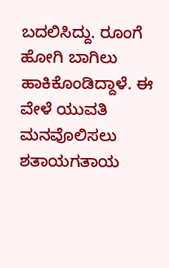ಬದಲಿಸಿದ್ದು. ರೂಂಗೆ ಹೋಗಿ ಬಾಗಿಲು ಹಾಕಿಕೊಂಡಿದ್ದಾಳೆ. ಈ ವೇಳೆ ಯುವತಿ ಮನವೊಲಿಸಲು ಶತಾಯಗತಾಯ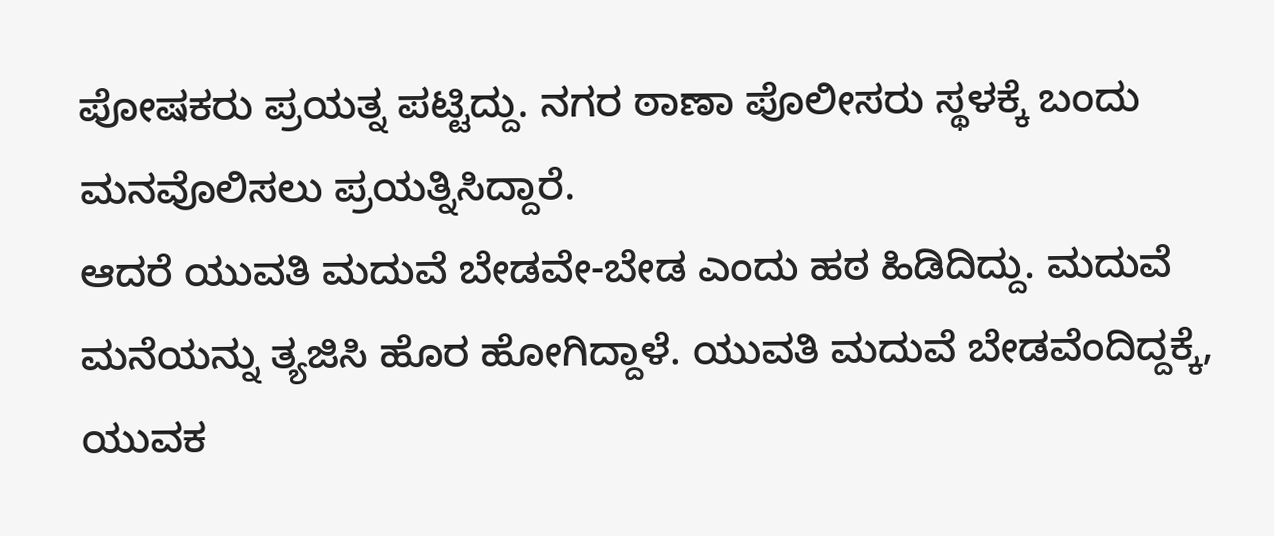ಪೋಷಕರು ಪ್ರಯತ್ನ ಪಟ್ಟಿದ್ದು. ನಗರ ಠಾಣಾ ಪೊಲೀಸರು ಸ್ಥಳಕ್ಕೆ ಬಂದು ಮನವೊಲಿಸಲು ಪ್ರಯತ್ನಿಸಿದ್ದಾರೆ.
ಆದರೆ ಯುವತಿ ಮದುವೆ ಬೇಡವೇ-ಬೇಡ ಎಂದು ಹಠ ಹಿಡಿದಿದ್ದು. ಮದುವೆ ಮನೆಯನ್ನು ತ್ಯಜಿಸಿ ಹೊರ ಹೋಗಿದ್ದಾಳೆ. ಯುವತಿ ಮದುವೆ ಬೇಡವೆಂದಿದ್ದಕ್ಕೆ, ಯುವಕ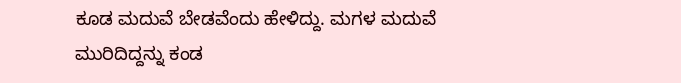ಕೂಡ ಮದುವೆ ಬೇಡವೆಂದು ಹೇಳಿದ್ದು. ಮಗಳ ಮದುವೆ ಮುರಿದಿದ್ದನ್ನು ಕಂಡ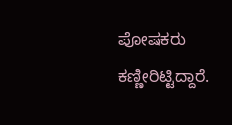ಪೋಷಕರು ಕಣ್ಣೀರಿಟ್ಟಿದ್ದಾರೆ.